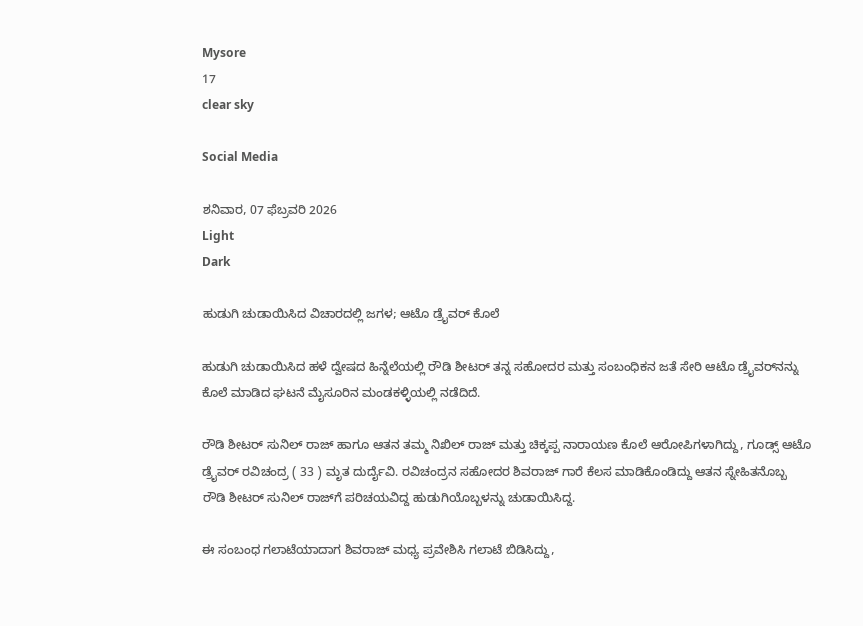Mysore
17
clear sky

Social Media

ಶನಿವಾರ, 07 ಫೆಬ್ರವರಿ 2026
Light
Dark

ಹುಡುಗಿ ಚುಡಾಯಿಸಿದ ವಿಚಾರದಲ್ಲಿ ಜಗಳ; ಆಟೊ ಡ್ರೈವರ್‌ ಕೊಲೆ

ಹುಡುಗಿ ಚುಡಾಯಿಸಿದ ಹಳೆ ದ್ವೇಷದ ಹಿನ್ನೆಲೆಯಲ್ಲಿ ರೌಡಿ ಶೀಟರ್‌ ತನ್ನ ಸಹೋದರ ಮತ್ತು ಸಂಬಂಧಿಕನ ಜತೆ ಸೇರಿ ಆಟೊ ಡ್ರೈವರ್‌ನನ್ನು ಕೊಲೆ ಮಾಡಿದ ಘಟನೆ ಮೈಸೂರಿನ ಮಂಡಕಳ್ಳಿಯಲ್ಲಿ ನಡೆದಿದೆ.

ರೌಡಿ ಶೀಟರ್‌ ಸುನಿಲ್‌ ರಾಜ್‌ ಹಾಗೂ ಆತನ ತಮ್ಮ ನಿಖಿಲ್‌ ರಾಜ್‌ ಮತ್ತು ಚಿಕ್ಕಪ್ಪ ನಾರಾಯಣ ಕೊಲೆ ಆರೋಪಿಗಳಾಗಿದ್ದು, ಗೂಡ್ಸ್‌ ಆಟೊ ಡ್ರೈವರ್‌ ರವಿಚಂದ್ರ ( 33 ) ಮೃತ ದುರ್ದೈವಿ. ರವಿಚಂದ್ರನ ಸಹೋದರ ಶಿವರಾಜ್‌ ಗಾರೆ ಕೆಲಸ ಮಾಡಿಕೊಂಡಿದ್ದು ಆತನ ಸ್ನೇಹಿತನೊಬ್ಬ ರೌಡಿ ಶೀಟರ್‌ ಸುನಿಲ್‌ ರಾಜ್‌ಗೆ ಪರಿಚಯವಿದ್ದ ಹುಡುಗಿಯೊಬ್ಬಳನ್ನು ಚುಡಾಯಿಸಿದ್ದ.

ಈ ಸಂಬಂಧ ಗಲಾಟೆಯಾದಾಗ ಶಿವರಾಜ್‌ ಮಧ್ಯ ಪ್ರವೇಶಿಸಿ ಗಲಾಟೆ ಬಿಡಿಸಿದ್ದು,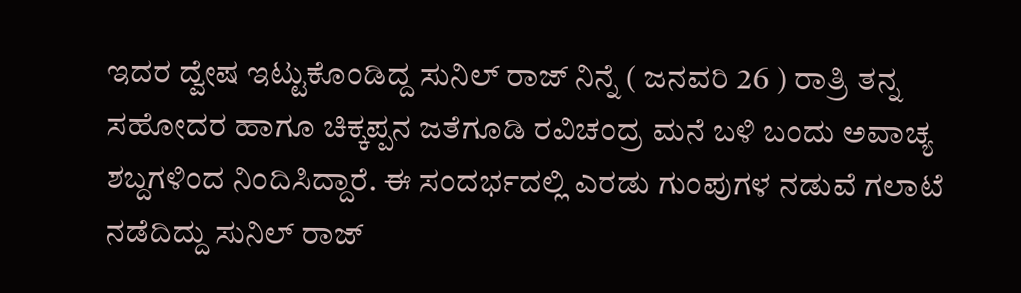ಇದರ ದ್ವೇಷ ಇಟ್ಟುಕೊಂಡಿದ್ದ ಸುನಿಲ್‌ ರಾಜ್‌ ನಿನ್ನೆ ( ಜನವರಿ 26 ) ರಾತ್ರಿ ತನ್ನ ಸಹೋದರ ಹಾಗೂ ಚಿಕ್ಕಪ್ಪನ ಜತೆಗೂಡಿ ರವಿಚಂದ್ರ ಮನೆ ಬಳಿ ಬಂದು ಅವಾಚ್ಯ ಶಬ್ದಗಳಿಂದ ನಿಂದಿಸಿದ್ದಾರೆ. ಈ ಸಂದರ್ಭದಲ್ಲಿ ಎರಡು ಗುಂಪುಗಳ ನಡುವೆ ಗಲಾಟೆ ನಡೆದಿದ್ದು ಸುನಿಲ್‌ ರಾಜ್‌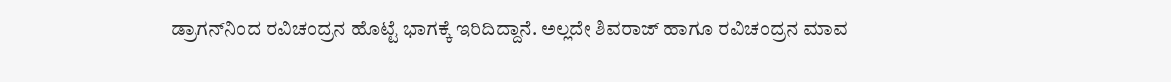ಡ್ರಾಗನ್‌ನಿಂದ ರವಿಚಂದ್ರನ ಹೊಟ್ಟೆ ಭಾಗಕ್ಕೆ ಇರಿದಿದ್ದಾನೆ. ಅಲ್ಲದೇ ಶಿವರಾಜ್‌ ಹಾಗೂ ರವಿಚಂದ್ರನ ಮಾವ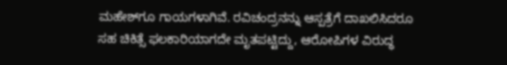ಮಹೇಶ್‌ಗೂ ಗಾಯಗಳಾಗಿವೆ. ರವಿಚಂದ್ರನನ್ನು ಆಸ್ಪತ್ರೆಗೆ ದಾಖಲಿಸಿದರೂ ಸಹ ಚಿಕಿತ್ಸೆ ಫಲಕಾರಿಯಾಗದೇ ಮೃತಪಟ್ಟಿದ್ದು, ಆರೋಪಿಗಳ ವಿರುದ್ಧ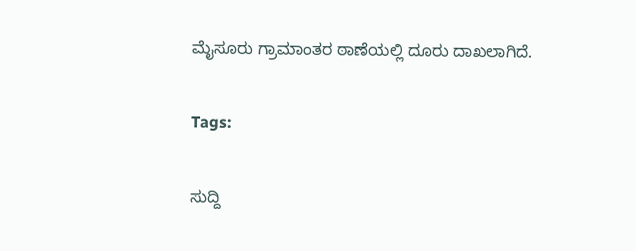ಮೈಸೂರು ಗ್ರಾಮಾಂತರ ಠಾಣೆಯಲ್ಲಿ ದೂರು ದಾಖಲಾಗಿದೆ.

Tags:

ಸುದ್ದಿ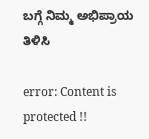ಬಗ್ಗೆ ನಿಮ್ಮ ಅಭಿಪ್ರಾಯ ತಿಳಿಸಿ

error: Content is protected !!